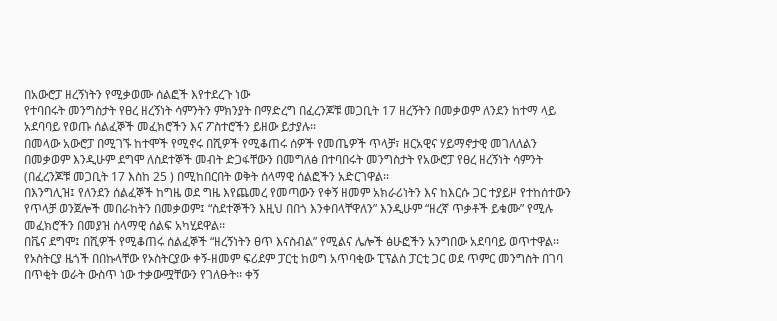በአውሮፓ ዘረኝነትን የሚቃወሙ ሰልፎች እየተደረጉ ነው
የተባበሩት መንግስታት የፀረ ዘረኝነት ሳምንትን ምክንያት በማድረግ በፈረንጆቹ መጋቢት 17 ዘረኝትን በመቃወም ለንደን ከተማ ላይ አደባባይ የወጡ ሰልፈኞች መፈክሮችን እና ፖስተሮችን ይዘው ይታያሉ፡፡
በመላው አውሮፓ በሚገኙ ከተሞች የሚኖሩ በሺዎች የሚቆጠሩ ሰዎች የመጤዎች ጥላቻ፣ ዘርአዊና ሃይማኖታዊ መገለለልን በመቃወም እንዲሁም ደግሞ ለስደተኞች መብት ድጋፋቸውን በመግለፅ በተባበሩት መንግስታት የአውሮፓ የፀረ ዘረኝነት ሳምንት (በፈረንጆቹ መጋቢት 17 እስከ 25 ) በሚከበርበት ወቅት ሰላማዊ ሰልፎችን አድርገዋል፡፡
በእንግሊዝ፤ የለንደን ሰልፈኞች ከግዜ ወደ ግዜ እየጨመረ የመጣውን የቀኝ ዘመም አክራሪነትን እና ከእርሱ ጋር ተያይዞ የተከሰተውን የጥላቻ ወንጀሎች መበራከትን በመቃወም፤ “ስደተኞችን እዚህ በበጎ እንቀበላቸዋለን” እንዲሁም “ዘረኛ ጥቃቶች ይቁሙ” የሚሉ መፈክሮችን በመያዝ ሰላማዊ ሰልፍ አካሂደዋል፡፡
በቬና ደግሞ፤ በሺዎች የሚቆጠሩ ሰልፈኞች “ዘረኝነትን ፀጥ እናስብል” የሚልና ሌሎች ፅሁፎችን አንግበው አደባባይ ወጥተዋል፡፡
የኦስትርያ ዜጎች በበኩላቸው የኦስትርያው ቀኝ-ዘመም ፍሪደም ፓርቲ ከወግ አጥባቂው ፒፕልስ ፓርቲ ጋር ወደ ጥምር መንግስት በገባ በጥቂት ወራት ውስጥ ነው ተቃውሟቸውን የገለፁት፡፡ ቀኝ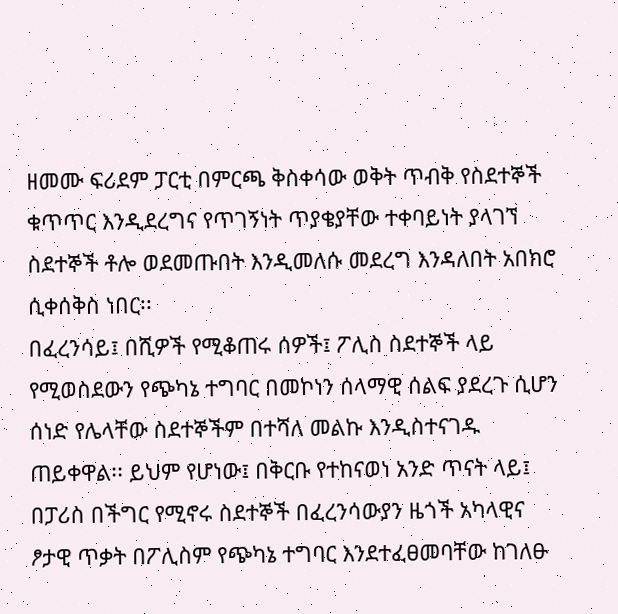ዘመሙ ፍሪደም ፓርቲ በምርጫ ቅስቀሳው ወቅት ጥብቅ የስደተኞች ቁጥጥር እንዲደረግና የጥገኝነት ጥያቄያቸው ተቀባይነት ያላገኘ ስደተኞች ቶሎ ወደመጡበት እንዲመለሱ መደረግ እንዳለበት አበክሮ ሲቀሰቅስ ነበር፡፡
በፈረንሳይ፤ በሺዎች የሚቆጠሩ ሰዎች፤ ፖሊስ ስደተኞች ላይ የሚወስደውን የጭካኔ ተግባር በመኮነን ሰላማዊ ሰልፍ ያደረጉ ሲሆን ሰነድ የሌላቸው ስደተኞችም በተሻለ መልኩ እንዲስተናገዱ ጠይቀዋል፡፡ ይህም የሆነው፤ በቅርቡ የተከናወነ አንድ ጥናት ላይ፤ በፓሪስ በችግር የሚኖሩ ስደተኞች በፈረንሳውያን ዜጎች አካላዊና ፆታዊ ጥቃት በፖሊስም የጭካኔ ተግባር እንደተፈፀመባቸው ከገለፁ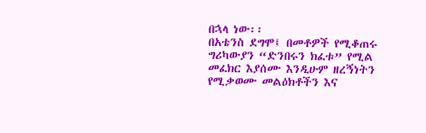በኋላ ነው፡፡
በአቴንስ ደግሞ፤ በመቶዎች የሚቆጠሩ ግሪካውያን “ድንበሩን ክፈቱ” የሚል መፈክር እያሰሙ እንዲሁም ዘረኝነትን የሚቃወሙ መልዕክቶችን እና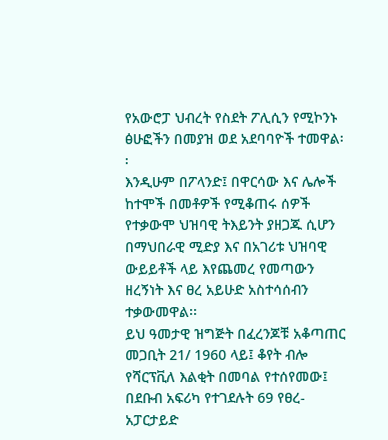የአውሮፓ ህብረት የስደት ፖሊሲን የሚኮንኑ ፅሁፎችን በመያዝ ወደ አደባባዮች ተመዋል፡፡
እንዲሁም በፖላንድ፤ በዋርሳው እና ሌሎች ከተሞች በመቶዎች የሚቆጠሩ ሰዎች የተቃውሞ ህዝባዊ ትእይንት ያዘጋጁ ሲሆን በማህበራዊ ሚድያ እና በአገሪቱ ህዝባዊ ውይይቶች ላይ እየጨመረ የመጣውን ዘረኝነት እና ፀረ አይሁድ አስተሳሰብን ተቃውመዋል፡፡
ይህ ዓመታዊ ዝግጅት በፈረንጆቹ አቆጣጠር መጋቢት 21/ 1960 ላይ፤ ቆየት ብሎ የሻርፕቪለ እልቂት በመባል የተሰየመው፤ በደቡብ አፍሪካ የተገደሉት 69 የፀረ-አፓርታይድ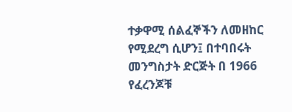ተቃዋሚ ሰልፈኞችን ለመዘከር የሚደረግ ሲሆን፤ በተባበሩት መንግስታት ድርጅት በ 1966 የፈረንጆቹ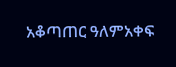አቆጣጠር ዓለምአቀፍ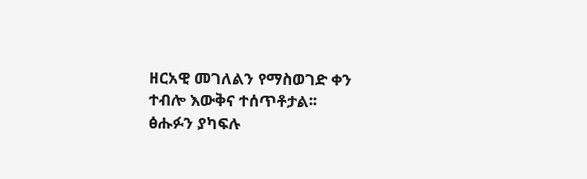ዘርአዊ መገለልን የማስወገድ ቀን ተብሎ እውቅና ተሰጥቶታል፡፡
ፅሑፉን ያካፍሉ